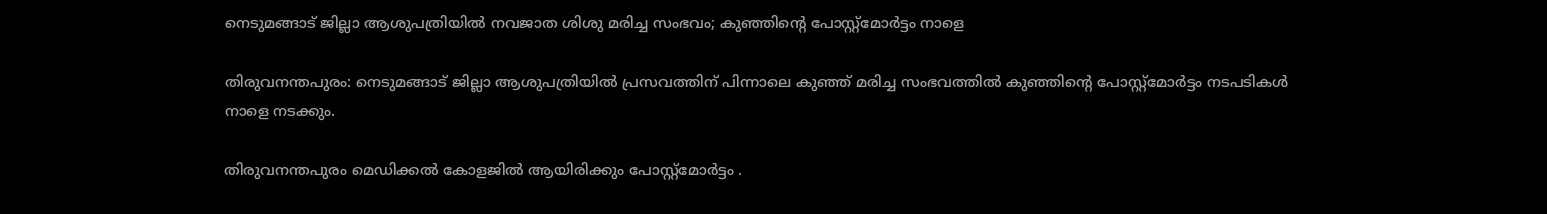നെടുമങ്ങാട് ജില്ലാ ആശുപത്രിയില്‍ നവജാത ശിശു മരിച്ച സംഭവം; കുഞ്ഞിന്റെ പോസ്റ്റ്‌മോര്‍ട്ടം നാളെ

തിരുവനന്തപുരം: നെടുമങ്ങാട് ജില്ലാ ആശുപത്രിയില്‍ പ്രസവത്തിന് പിന്നാലെ കുഞ്ഞ് മരിച്ച സംഭവത്തില്‍ കുഞ്ഞിന്റെ പോസ്റ്റ്‌മോര്‍ട്ടം നടപടികള്‍ നാളെ നടക്കും.

തിരുവനന്തപുരം മെഡിക്കല്‍ കോളജില്‍ ആയിരിക്കും പോസ്റ്റ്‌മോര്‍ട്ടം .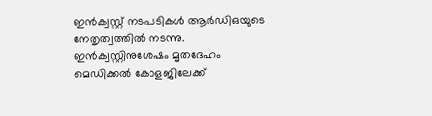ഇന്‍ക്വസ്റ്റ് നടപടികള്‍ ആര്‍ഡിഒയുടെ നേതൃത്വത്തില്‍ നടന്നു. ഇന്‍ക്വസ്റ്റിനുശേഷം മൃതദേഹം മെഡിക്കല്‍ കോളജിലേക്ക്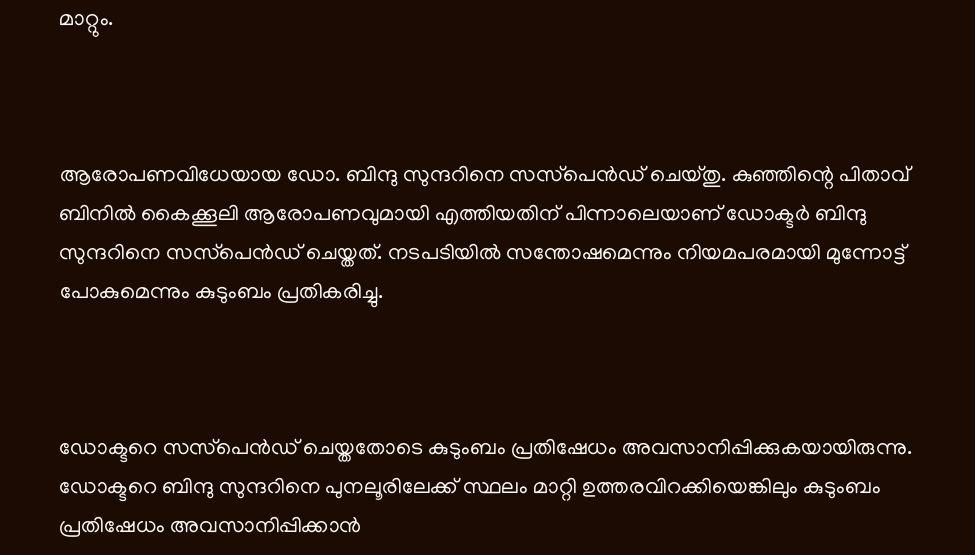മാറ്റും.



ആരോപണവിധേയായ ഡോ. ബിന്ദു സുന്ദറിനെ സസ്‌പെന്‍ഡ് ചെയ്തു. കുഞ്ഞിന്റെ പിതാവ് ബിനില്‍ കൈക്കൂലി ആരോപണവുമായി എത്തിയതിന് പിന്നാലെയാണ് ഡോക്ടര്‍ ബിന്ദു സുന്ദറിനെ സസ്‌പെന്‍ഡ് ചെയ്തത്. നടപടിയില്‍ സന്തോഷമെന്നും നിയമപരമായി മുന്നോട്ട് പോകുമെന്നും കുടുംബം പ്രതികരിച്ചു.



ഡോക്ടറെ സസ്‌പെന്‍ഡ് ചെയ്തതോടെ കുടുംബം പ്രതിഷേധം അവസാനിപ്പിക്കുകയായിരുന്നു. ഡോക്ടറെ ബിന്ദു സുന്ദറിനെ പുനലൂരിലേക്ക് സ്ഥലം മാറ്റി ഉത്തരവിറക്കിയെങ്കിലും കുടുംബം പ്രതിഷേധം അവസാനിപ്പിക്കാന്‍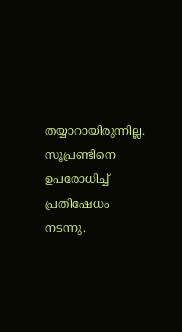തയ്യാറായിരുന്നില്ല. സൂപ്രണ്ടിനെ ഉപരോധിച്ച്‌ പ്രതിഷേധം നടന്നു.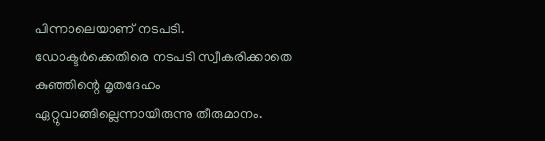പിന്നാലെയാണ് നടപടി. ഡോക്ടര്‍ക്കെതിരെ നടപടി സ്വീകരിക്കാതെ കുഞ്ഞിന്റെ മൃതദേഹം ഏറ്റുവാങ്ങില്ലെന്നായിരുന്നു തീരുമാനം.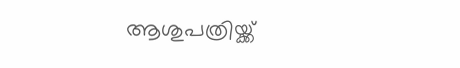ആശുപത്രിയ്ക്ക്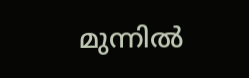മുന്നില്‍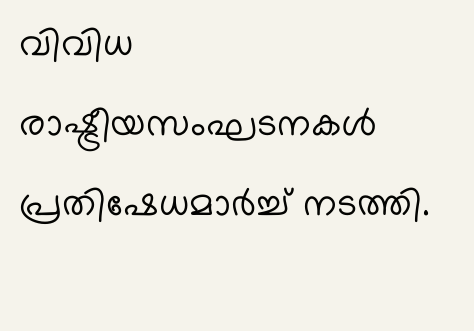വിവിധ രാഷ്ട്രീയസംഘടനകള്‍ പ്രതിഷേധമാര്‍ച്ച്‌ നടത്തി.